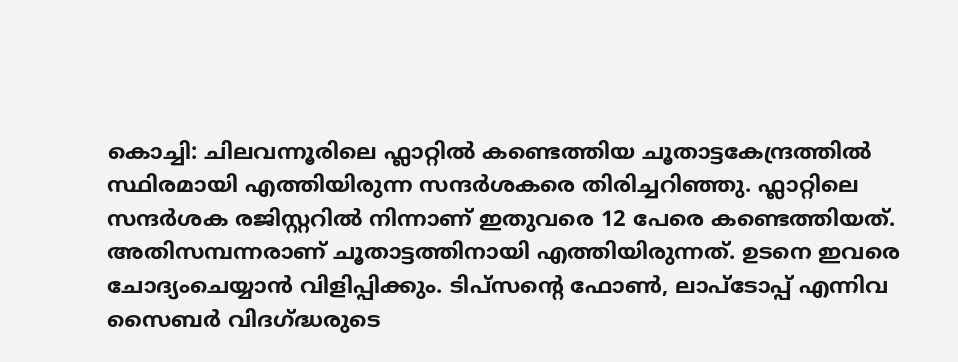കൊച്ചി: ചിലവന്നൂരിലെ ഫ്ലാറ്റിൽ കണ്ടെത്തിയ ചൂതാട്ടകേന്ദ്രത്തിൽ സ്ഥിരമായി എത്തിയിരുന്ന സന്ദർശകരെ തിരിച്ചറിഞ്ഞു. ഫ്ലാറ്റിലെ സന്ദർശക രജിസ്റ്ററിൽ നിന്നാണ് ഇതുവരെ 12 പേരെ കണ്ടെത്തിയത്. അതിസമ്പന്നരാണ് ചൂതാട്ടത്തിനായി എത്തിയിരുന്നത്. ഉടനെ ഇവരെ ചോദ്യംചെയ്യാൻ വിളിപ്പിക്കും. ടിപ്സന്റെ ഫോൺ, ലാപ്ടോപ്പ് എന്നിവ സൈബർ വിദഗ്ദ്ധരുടെ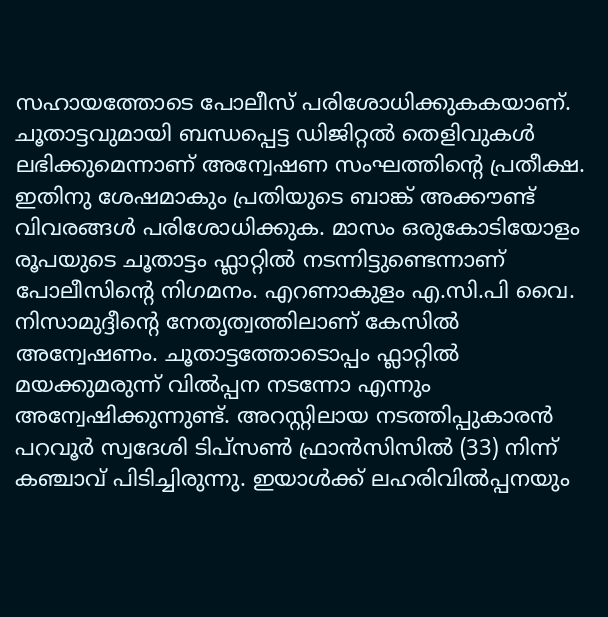സഹായത്തോടെ പോലീസ് പരിശോധിക്കുകകയാണ്. ചൂതാട്ടവുമായി ബന്ധപ്പെട്ട ഡിജിറ്റൽ തെളിവുകൾ ലഭിക്കുമെന്നാണ് അന്വേഷണ സംഘത്തിന്റെ പ്രതീക്ഷ. ഇതിനു ശേഷമാകും പ്രതിയുടെ ബാങ്ക് അക്കൗണ്ട് വിവരങ്ങൾ പരിശോധിക്കുക. മാസം ഒരുകോടിയോളം രൂപയുടെ ചൂതാട്ടം ഫ്ലാറ്റിൽ നടന്നിട്ടുണ്ടെന്നാണ് പോലീസിന്റെ നിഗമനം. എറണാകുളം എ.സി.പി വൈ. നിസാമുദ്ദീന്റെ നേതൃത്വത്തിലാണ് കേസിൽ അന്വേഷണം. ചൂതാട്ടത്തോടൊപ്പം ഫ്ലാറ്റിൽ മയക്കുമരുന്ന് വിൽപ്പന നടന്നോ എന്നും അന്വേഷിക്കുന്നുണ്ട്. അറസ്റ്റിലായ നടത്തിപ്പുകാരൻ പറവൂർ സ്വദേശി ടിപ്സൺ ഫ്രാൻസിസിൽ (33) നിന്ന് കഞ്ചാവ് പിടിച്ചിരുന്നു. ഇയാൾക്ക് ലഹരിവിൽപ്പനയും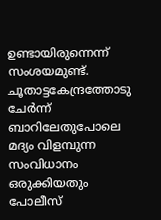ഉണ്ടായിരുന്നെന്ന് സംശയമുണ്ട്. ചൂതാട്ടകേന്ദ്രത്തോടു ചേർന്ന് ബാറിലേതുപോലെ മദ്യം വിളമ്പുന്ന സംവിധാനം ഒരുക്കിയതും പോലീസ്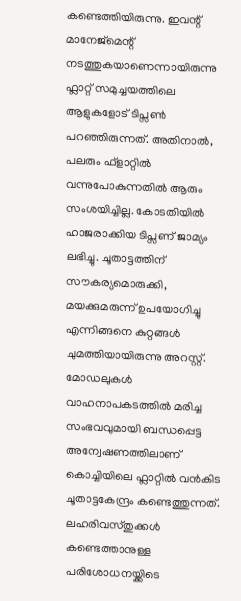കണ്ടെത്തിയിരുന്നു. ഇവന്റ് മാനേജ്മെന്റ് നടത്തുകയാണെന്നായിരുന്നു ഫ്ലാറ്റ് സമുച്ചയത്തിലെ ആളുകളോട് ടിപ്സൺ പറഞ്ഞിരുന്നത്. അതിനാൽ, പലരും ഫ്ളാറ്റിൽ വന്നുപോകുന്നതിൽ ആരും സംശയിച്ചില്ല. കോടതിയിൽ ഹാജരാക്കിയ ടിപ്സണ് ജാമ്യം ലഭിച്ചു. ചൂതാട്ടത്തിന് സൗകര്യമൊരുക്കി, മയക്കുമരുന്ന് ഉപയോഗിച്ചു എന്നിങ്ങനെ കുറ്റങ്ങൾ ചുമത്തിയായിരുന്നു അറസ്റ്റ്. മോഡലുകൾ വാഹനാപകടത്തിൽ മരിച്ച സംഭവവുമായി ബന്ധപ്പെട്ട അന്വേഷണത്തിലാണ് കൊച്ചിയിലെ ഫ്ലാറ്റിൽ വൻകിട ചൂതാട്ടകേന്ദ്രം കണ്ടെത്തുന്നത്. ലഹരിവസ്തുക്കൾ കണ്ടെത്താനുള്ള പരിശോധനയ്ക്കിടെ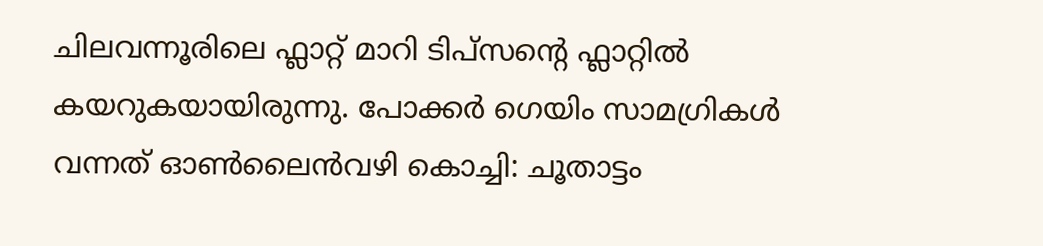ചിലവന്നൂരിലെ ഫ്ലാറ്റ് മാറി ടിപ്സന്റെ ഫ്ലാറ്റിൽ കയറുകയായിരുന്നു. പോക്കർ ഗെയിം സാമഗ്രികൾ വന്നത് ഓൺലൈൻവഴി കൊച്ചി: ചൂതാട്ടം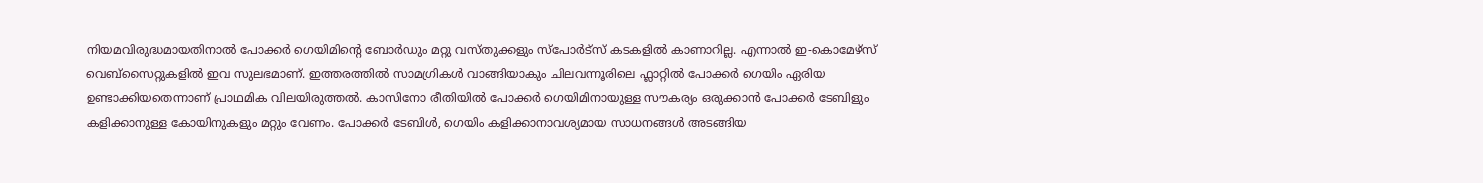നിയമവിരുദ്ധമായതിനാൽ പോക്കർ ഗെയിമിന്റെ ബോർഡും മറ്റു വസ്തുക്കളും സ്പോർട്സ് കടകളിൽ കാണാറില്ല. എന്നാൽ ഇ-കൊമേഴ്സ് വെബ്സൈറ്റുകളിൽ ഇവ സുലഭമാണ്. ഇത്തരത്തിൽ സാമഗ്രികൾ വാങ്ങിയാകും ചിലവന്നൂരിലെ ഫ്ലാറ്റിൽ പോക്കർ ഗെയിം ഏരിയ ഉണ്ടാക്കിയതെന്നാണ് പ്രാഥമിക വിലയിരുത്തൽ. കാസിനോ രീതിയിൽ പോക്കർ ഗെയിമിനായുള്ള സൗകര്യം ഒരുക്കാൻ പോക്കർ ടേബിളും കളിക്കാനുള്ള കോയിനുകളും മറ്റും വേണം. പോക്കർ ടേബിൾ, ഗെയിം കളിക്കാനാവശ്യമായ സാധനങ്ങൾ അടങ്ങിയ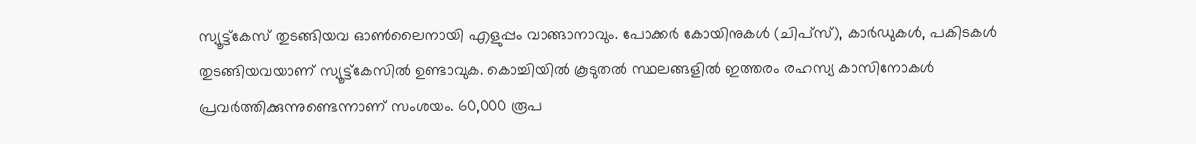സ്യൂട്ട്കേസ് തുടങ്ങിയവ ഓൺലൈനായി എളുപ്പം വാങ്ങാനാവും. പോക്കർ കോയിനുകൾ (ചിപ്സ്), കാർഡുകൾ, പകിടകൾ തുടങ്ങിയവയാണ് സ്യൂട്ട്കേസിൽ ഉണ്ടാവുക. കൊച്ചിയിൽ കൂടുതൽ സ്ഥലങ്ങളിൽ ഇത്തരം രഹസ്യ കാസിനോകൾ പ്രവർത്തിക്കുന്നുണ്ടെന്നാണ് സംശയം. 60,000 രൂപ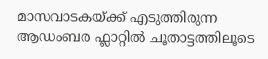മാസവാടകയ്ക്ക് എടുത്തിരുന്ന ആഡംബര ഫ്ലാറ്റിൽ ചൂതാട്ടത്തിലൂടെ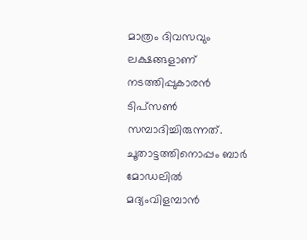മാത്രം ദിവസവും ലക്ഷങ്ങളാണ് നടത്തിപ്പുകാരൻ ടിപ്സൺ സമ്പാദിച്ചിരുന്നത്. ചൂതാട്ടത്തിനൊപ്പം ബാർ മോഡലിൽ മദ്യംവിളമ്പാൻ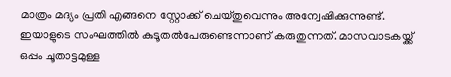മാത്രം മദ്യം പ്രതി എങ്ങനെ സ്റ്റോക്ക് ചെയ്തുവെന്നും അന്വേഷിക്കുന്നുണ്ട്. ഇയാളുടെ സംഘത്തിൽ കുടൂതൽപേരുണ്ടെന്നാണ് കരുതുന്നത്. മാസവാടകയ്ക്ക് ഒപ്പം ചൂതാട്ടമുള്ള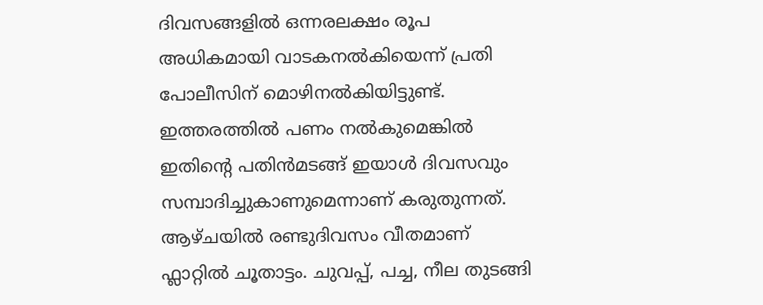ദിവസങ്ങളിൽ ഒന്നരലക്ഷം രൂപ അധികമായി വാടകനൽകിയെന്ന് പ്രതി പോലീസിന് മൊഴിനൽകിയിട്ടുണ്ട്. ഇത്തരത്തിൽ പണം നൽകുമെങ്കിൽ ഇതിന്റെ പതിൻമടങ്ങ് ഇയാൾ ദിവസവും സമ്പാദിച്ചുകാണുമെന്നാണ് കരുതുന്നത്. ആഴ്ചയിൽ രണ്ടുദിവസം വീതമാണ് ഫ്ലാറ്റിൽ ചൂതാട്ടം. ചുവപ്പ്, പച്ച, നീല തുടങ്ങി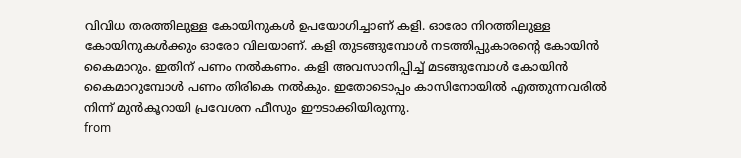വിവിധ തരത്തിലുള്ള കോയിനുകൾ ഉപയോഗിച്ചാണ് കളി. ഓരോ നിറത്തിലുള്ള കോയിനുകൾക്കും ഓരോ വിലയാണ്. കളി തുടങ്ങുമ്പോൾ നടത്തിപ്പുകാരന്റെ കോയിൻ കൈമാറും. ഇതിന് പണം നൽകണം. കളി അവസാനിപ്പിച്ച് മടങ്ങുമ്പോൾ കോയിൻ കൈമാറുമ്പോൾ പണം തിരികെ നൽകും. ഇതോടൊപ്പം കാസിനോയിൽ എത്തുന്നവരിൽ നിന്ന് മുൻകൂറായി പ്രവേശന ഫീസും ഈടാക്കിയിരുന്നു.
from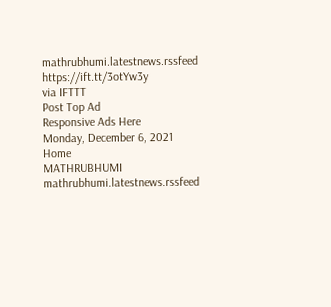mathrubhumi.latestnews.rssfeed https://ift.tt/3otYw3y
via IFTTT
Post Top Ad
Responsive Ads Here
Monday, December 6, 2021
Home
MATHRUBHUMI
mathrubhumi.latestnews.rssfeed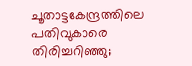ചൂതാട്ടകേന്ദ്രത്തിലെ പതിവുകാരെ തിരിച്ചറിഞ്ഞു;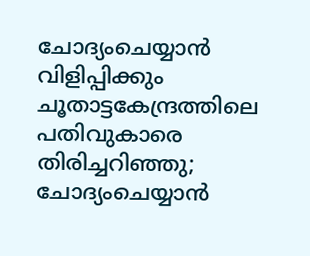ചോദ്യംചെയ്യാൻ വിളിപ്പിക്കും
ചൂതാട്ടകേന്ദ്രത്തിലെ പതിവുകാരെ തിരിച്ചറിഞ്ഞു; ചോദ്യംചെയ്യാൻ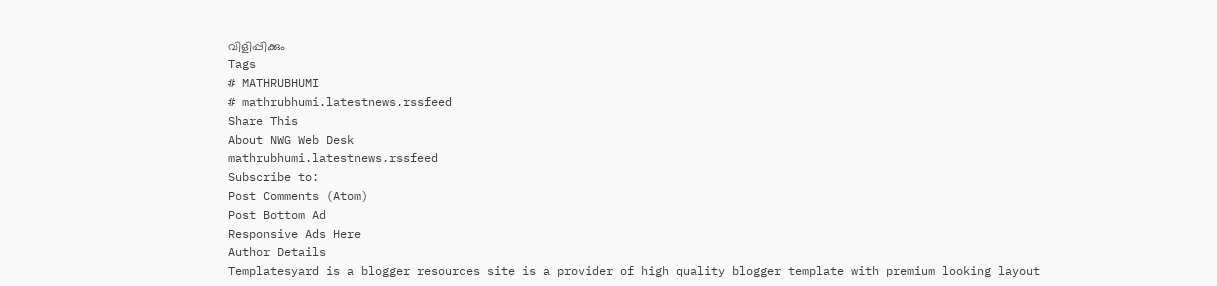വിളിപ്പിക്കും
Tags
# MATHRUBHUMI
# mathrubhumi.latestnews.rssfeed
Share This
About NWG Web Desk
mathrubhumi.latestnews.rssfeed
Subscribe to:
Post Comments (Atom)
Post Bottom Ad
Responsive Ads Here
Author Details
Templatesyard is a blogger resources site is a provider of high quality blogger template with premium looking layout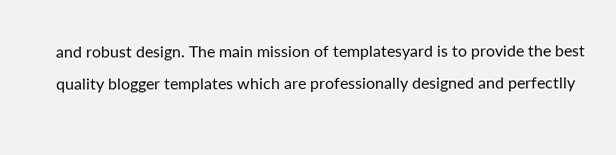and robust design. The main mission of templatesyard is to provide the best quality blogger templates which are professionally designed and perfectlly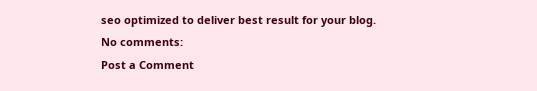seo optimized to deliver best result for your blog.
No comments:
Post a Comment